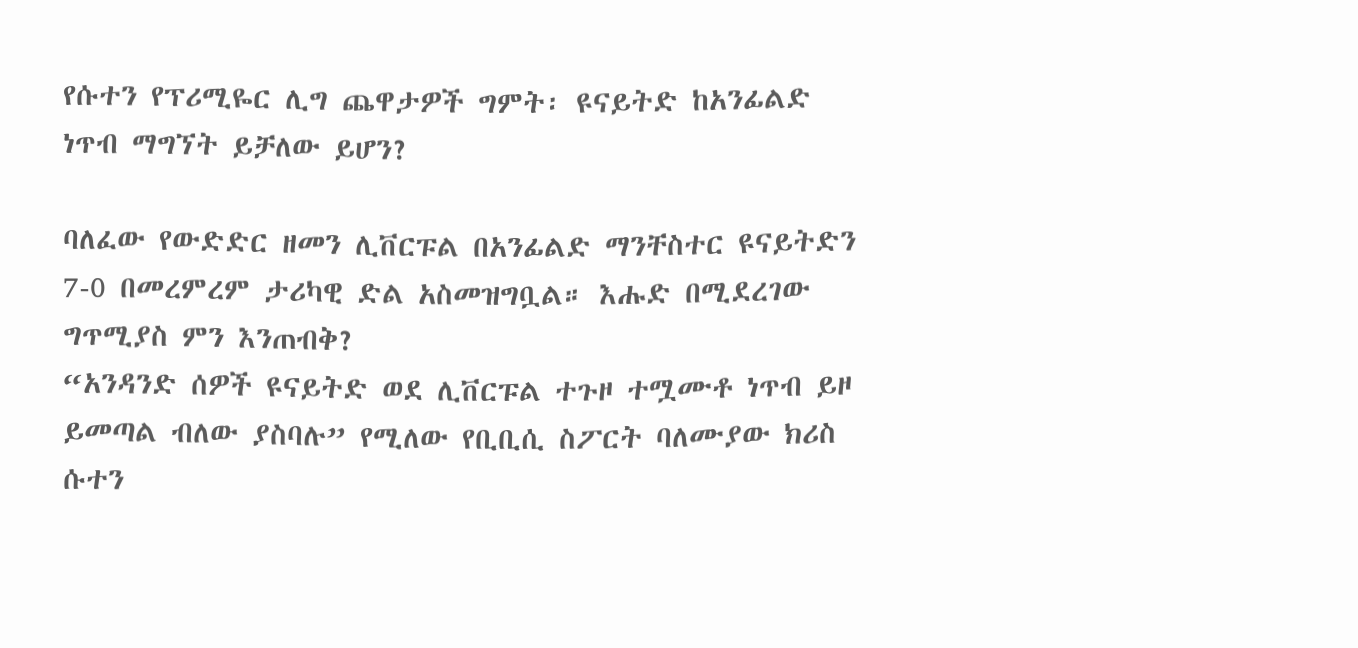የሱተን የፕሪሚዬር ሊግ ጨዋታዎች ግምት፡ ዩናይትድ ከአንፊልድ ነጥብ ማግኘት ይቻለው ይሆን?

ባለፈው የውድድር ዘመን ሊቨርፑል በአንፊልድ ማንቸስተር ዩናይትድን 7-0 በመረምረም ታሪካዊ ድል አስመዝግቧል። እሑድ በሚደረገው ግጥሚያስ ምን እንጠብቅ?
“አንዳንድ ሰዎች ዩናይትድ ወደ ሊቨርፑል ተጉዞ ተሟሙቶ ነጥብ ይዞ ይመጣል ብለው ያስባሉ” የሚለው የቢቢሲ ስፖርት ባለሙያው ክሪስ ሱተን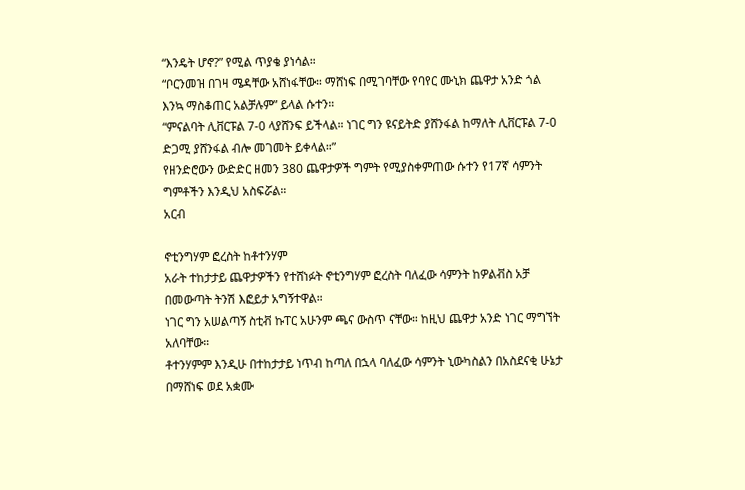“እንዴት ሆኖ?” የሚል ጥያቄ ያነሳል።
“ቦርንመዝ በገዛ ሜዳቸው አሸነፋቸው። ማሸነፍ በሚገባቸው የባየር ሙኒክ ጨዋታ አንድ ጎል እንኳ ማስቆጠር አልቻሉም” ይላል ሱተን።
“ምናልባት ሊቨርፑል 7-0 ላያሸንፍ ይችላል። ነገር ግን ዩናይትድ ያሸንፋል ከማለት ሊቨርፑል 7-0 ድጋሚ ያሸንፋል ብሎ መገመት ይቀላል።”
የዘንድሮውን ውድድር ዘመን 380 ጨዋታዎች ግምት የሚያስቀምጠው ሱተን የ17ኛ ሳምንት ግምቶችን እንዲህ አስፍሯል።
አርብ

ኖቲንግሃም ፎረስት ከቶተንሃም
አራት ተከታታይ ጨዋታዎችን የተሸነፉት ኖቲንግሃም ፎረስት ባለፈው ሳምንት ከዎልቭስ አቻ በመውጣት ትንሽ እፎይታ አግኝተዋል።
ነገር ግን አሠልጣኝ ስቲቭ ኩፐር አሁንም ጫና ውስጥ ናቸው። ከዚህ ጨዋታ አንድ ነገር ማግኘት አለባቸው።
ቶተንሃምም እንዲሁ በተከታታይ ነጥብ ከጣለ በኋላ ባለፈው ሳምንት ኒውካስልን በአስደናቂ ሁኔታ በማሸነፍ ወደ አቋሙ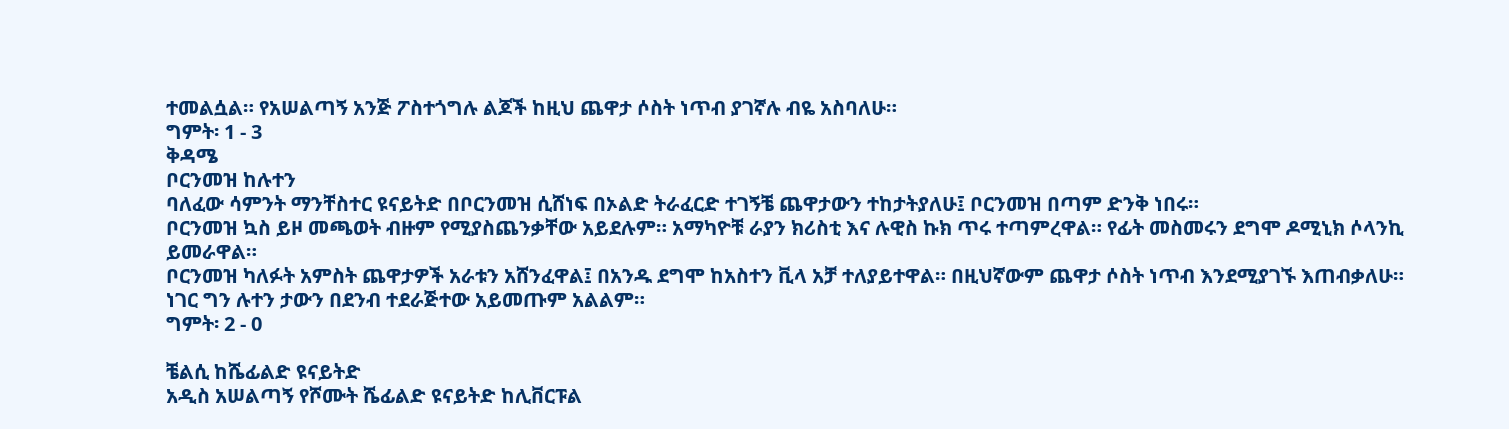ተመልሷል። የአሠልጣኝ አንጅ ፖስተጎግሉ ልጆች ከዚህ ጨዋታ ሶስት ነጥብ ያገኛሉ ብዬ አስባለሁ።
ግምት፡ 1 - 3
ቅዳሜ
ቦርንመዝ ከሉተን
ባለፈው ሳምንት ማንቸስተር ዩናይትድ በቦርንመዝ ሲሸነፍ በኦልድ ትራፈርድ ተገኝቼ ጨዋታውን ተከታትያለሁ፤ ቦርንመዝ በጣም ድንቅ ነበሩ።
ቦርንመዝ ኳስ ይዞ መጫወት ብዙም የሚያስጨንቃቸው አይደሉም። አማካዮቹ ራያን ክሪስቲ እና ሉዊስ ኩክ ጥሩ ተጣምረዋል። የፊት መስመሩን ደግሞ ዶሚኒክ ሶላንኪ ይመራዋል።
ቦርንመዝ ካለፉት አምስት ጨዋታዎች አራቱን አሸንፈዋል፤ በአንዱ ደግሞ ከአስተን ቪላ አቻ ተለያይተዋል። በዚህኛውም ጨዋታ ሶስት ነጥብ እንደሚያገኙ እጠብቃለሁ።
ነገር ግን ሉተን ታውን በደንብ ተደራጅተው አይመጡም አልልም።
ግምት፡ 2 - 0

ቼልሲ ከሼፊልድ ዩናይትድ
አዲስ አሠልጣኝ የሾሙት ሼፊልድ ዩናይትድ ከሊቨርፑል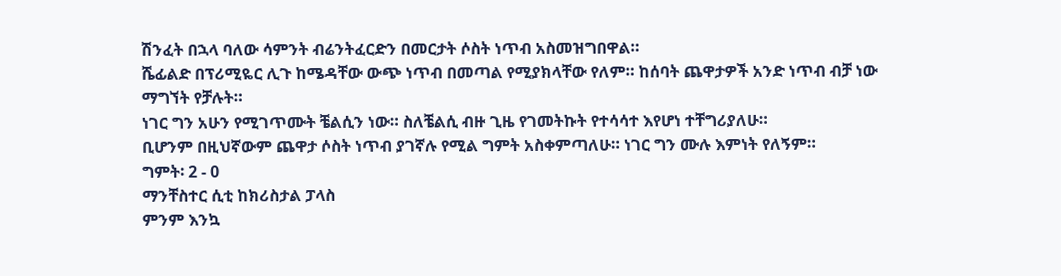ሽንፈት በኋላ ባለው ሳምንት ብሬንትፈርድን በመርታት ሶስት ነጥብ አስመዝግበዋል።
ሼፊልድ በፕሪሚዬር ሊጉ ከሜዳቸው ውጭ ነጥብ በመጣል የሚያክላቸው የለም። ከሰባት ጨዋታዎች አንድ ነጥብ ብቻ ነው ማግኘት የቻሉት።
ነገር ግን አሁን የሚገጥሙት ቼልሲን ነው። ስለቼልሲ ብዙ ጊዜ የገመትኩት የተሳሳተ እየሆነ ተቸግሪያለሁ።
ቢሆንም በዚህኛውም ጨዋታ ሶስት ነጥብ ያገኛሉ የሚል ግምት አስቀምጣለሁ። ነገር ግን ሙሉ እምነት የለኝም።
ግምት፡ 2 - 0
ማንቸስተር ሲቲ ከክሪስታል ፓላስ
ምንም እንኳ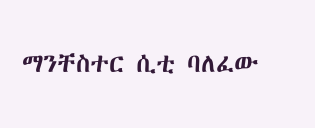ማንቸስተር ሲቲ ባለፈው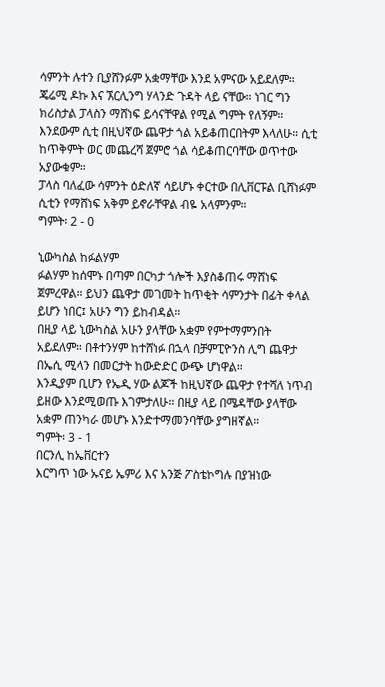ሳምንት ሉተን ቢያሸንፉም አቋማቸው እንደ አምናው አይደለም።
ጄሬሚ ዶኩ እና ኧርሊንግ ሃላንድ ጉዳት ላይ ናቸው። ነገር ግን ክሪስታል ፓላስን ማሸነፍ ይሳናቸዋል የሚል ግምት የለኝም።
እንደውም ሲቲ በዚህኛው ጨዋታ ጎል አይቆጠርበትም እላለሁ። ሲቲ ከጥቅምት ወር መጨረሻ ጀምሮ ጎል ሳይቆጠርባቸው ወጥተው አያውቁም።
ፓላስ ባለፈው ሳምንት ዕድለኛ ሳይሆኑ ቀርተው በሊቨርፑል ቢሸነፉም ሲቲን የማሸነፍ አቅም ይኖራቸዋል ብዬ አላምንም።
ግምት፡ 2 - 0

ኒውካስል ከፉልሃም
ፉልሃም ከሰሞኑ በጣም በርካታ ጎሎች እያስቆጠሩ ማሸነፍ ጀምረዋል። ይህን ጨዋታ መገመት ከጥቂት ሳምንታት በፊት ቀላል ይሆን ነበር፤ አሁን ግን ይከብዳል።
በዚያ ላይ ኒውካስል አሁን ያላቸው አቋም የምተማምንበት አይደለም። በቶተንሃም ከተሸነፉ በኋላ በቻምፒዮንስ ሊግ ጨዋታ በኤሲ ሚላን በመርታት ከውድድር ውጭ ሆነዋል።
እንዲያም ቢሆን የኤዲ ሃው ልጆች ከዚህኛው ጨዋታ የተሻለ ነጥብ ይዘው እንደሚወጡ እገምታለሁ። በዚያ ላይ በሜዳቸው ያላቸው አቋም ጠንካራ መሆኑ እንድተማመንባቸው ያግዘኛል።
ግምት፡ 3 - 1
በርንሊ ከኤቨርተን
እርግጥ ነው ኡናይ ኤምሪ እና አንጅ ፖስቴኮግሉ በያዝነው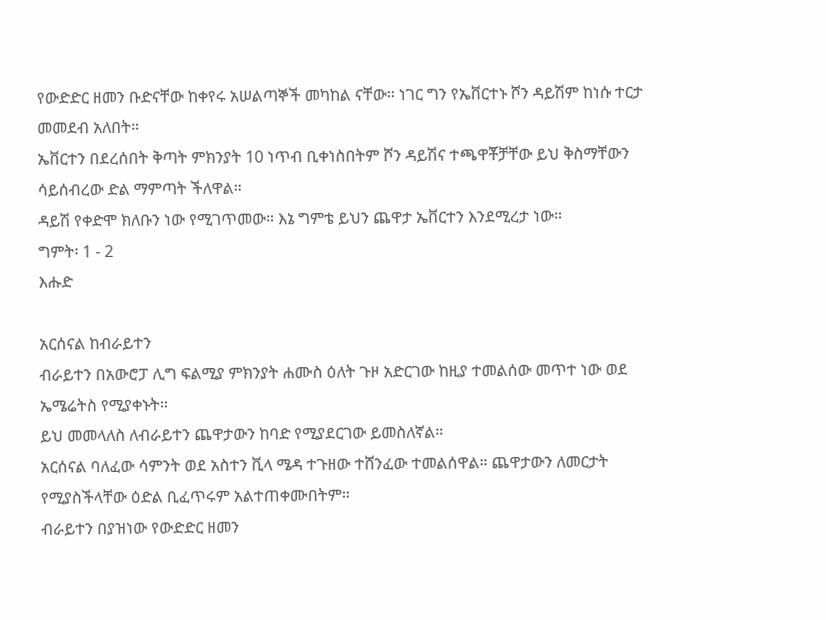የውድድር ዘመን ቡድናቸው ከቀየሩ አሠልጣኞች መካከል ናቸው። ነገር ግን የኤቨርተኑ ሾን ዳይሽም ከነሱ ተርታ መመደብ አለበት።
ኤቨርተን በደረሰበት ቅጣት ምክንያት 10 ነጥብ ቢቀነስበትም ሾን ዳይሽና ተጫዋቾቻቸው ይህ ቅስማቸውን ሳይሰብረው ድል ማምጣት ችለዋል።
ዳይሽ የቀድሞ ክለቡን ነው የሚገጥመው። እኔ ግምቴ ይህን ጨዋታ ኤቨርተን እንደሚረታ ነው።
ግምት፡ 1 - 2
እሑድ

አርሰናል ከብራይተን
ብራይተን በአውሮፓ ሊግ ፍልሚያ ምክንያት ሐሙስ ዕለት ጉዞ አድርገው ከዚያ ተመልሰው መጥተ ነው ወደ ኤሜሬትስ የሚያቀኑት።
ይህ መመላለስ ለብራይተን ጨዋታውን ከባድ የሚያደርገው ይመስለኛል።
አርሰናል ባለፈው ሳምንት ወደ አስተን ቪላ ሜዳ ተጉዘው ተሸንፈው ተመልሰዋል። ጨዋታውን ለመርታት የሚያስችላቸው ዕድል ቢፈጥሩም አልተጠቀሙበትም።
ብራይተን በያዝነው የውድድር ዘመን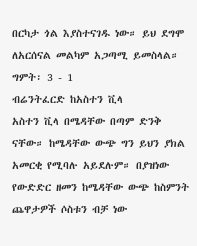በርካታ ጎል እያስተናገዱ ነው። ይህ ደግሞ ለአርሰናል መልካም አጋጣሚ ይመስላል።
ግምት፡ 3 - 1
ብሬንትፈርድ ከአስተን ቪላ
አስተን ቪላ በሜዳቸው በጣም ድንቅ ናቸው። ከሜዳቸው ውጭ ግን ይህን ያክል አመርቂ የሚባሉ አይደሉም። በያዝነው የውድድር ዘመን ከሜዳቸው ውጭ ከስምንት ጨዋታዎች ሶስቱን ብቻ ነው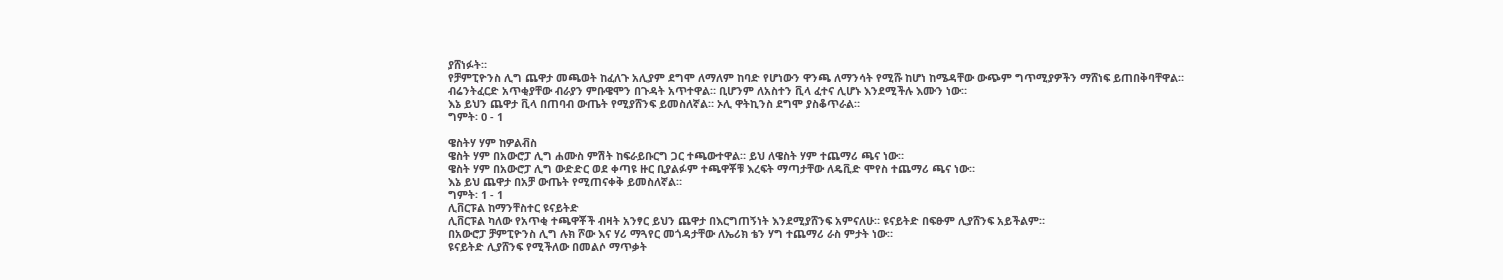ያሸነፉት።
የቻምፒዮንስ ሊግ ጨዋታ መጫወት ከፈለጉ አሊያም ደግሞ ለማለም ከባድ የሆነውን ዋንጫ ለማንሳት የሚሹ ከሆነ ከሜዳቸው ውጭም ግጥሚያዎችን ማሸነፍ ይጠበቅባቸዋል።
ብሬንትፈርድ አጥቂያቸው ብራያን ምቡዌሞን በጉዳት አጥተዋል። ቢሆንም ለአስተን ቪላ ፈተና ሊሆኑ እንደሚችሉ እሙን ነው።
እኔ ይህን ጨዋታ ቪላ በጠባብ ውጤት የሚያሸንፍ ይመስለኛል። ኦሊ ዋትኪንስ ደግሞ ያስቆጥራል።
ግምት፡ 0 - 1

ዌስትሃ ሃም ከዎልቭስ
ዌስት ሃም በአውሮፓ ሊግ ሐሙስ ምሽት ከፍራይቡርግ ጋር ተጫውተዋል። ይህ ለዌስት ሃም ተጨማሪ ጫና ነው።
ዌስት ሃም በአውሮፓ ሊግ ውድድር ወደ ቀጣዩ ዙር ቢያልፉም ተጫዋቾቹ እረፍት ማጣታቸው ለዴቪድ ሞየስ ተጨማሪ ጫና ነው።
እኔ ይህ ጨዋታ በአቻ ውጤት የሚጠናቀቅ ይመስለኛል።
ግምት፡ 1 - 1
ሊቨርፑል ከማንቸስተር ዩናይትድ
ሊቨርፑል ካለው የአጥቂ ተጫዋቾች ብዛት አንፃር ይህን ጨዋታ በእርግጠኝነት እንደሚያሸንፍ አምናለሁ። ዩናይትድ በፍፁም ሊያሸንፍ አይችልም።
በአውሮፓ ቻምፒዮንስ ሊግ ሉክ ሾው እና ሃሪ ማጓየር መጎዳታቸው ለኤሪክ ቴን ሃግ ተጨማሪ ራስ ምታት ነው።
ዩናይትድ ሊያሸንፍ የሚችለው በመልሶ ማጥቃት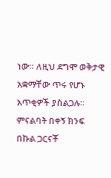ነው። ለዚህ ደግሞ ወቅታዊ አቋማቸው ጥሩ የሆኑ አጥቂዎች ያስልጋሉ።
ምናልባት በቀኝ ክንፍ በኩል ጋርናቾ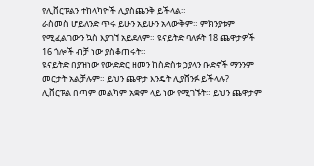የሊቨርፑልን ተከላካዮች ሊያስጨንቅ ይችላል።
ራስመስ ሆይለንድ ጥሩ ይሁን አይሁን አላውቅም። ምክንያቱም የሚፈልገውን ኳስ እያገኘ አይደለም። ዩናይትድ ባለፉት 18 ጨዋታዎች 16 ጎሎች ብቻ ነው ያስቆጠሩት።
ዩናይትድ በያዝነው የውድድር ዘመን ከስድስቱ ኃያላን ቡድኖች ማንንም መርታት አልቻሉም። ይህን ጨዋታ እንዴት ሊያሸንፉ ይችላሉ?
ሊቨርፑል በጣም መልካም አቋም ላይ ነው የሚገኙት። ይህን ጨዋታም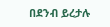በደንብ ይረታሉ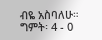ብዬ አስባለሁ።
ግምት፡ 4 - 0